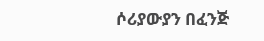ሶሪያውያን በፈንጅ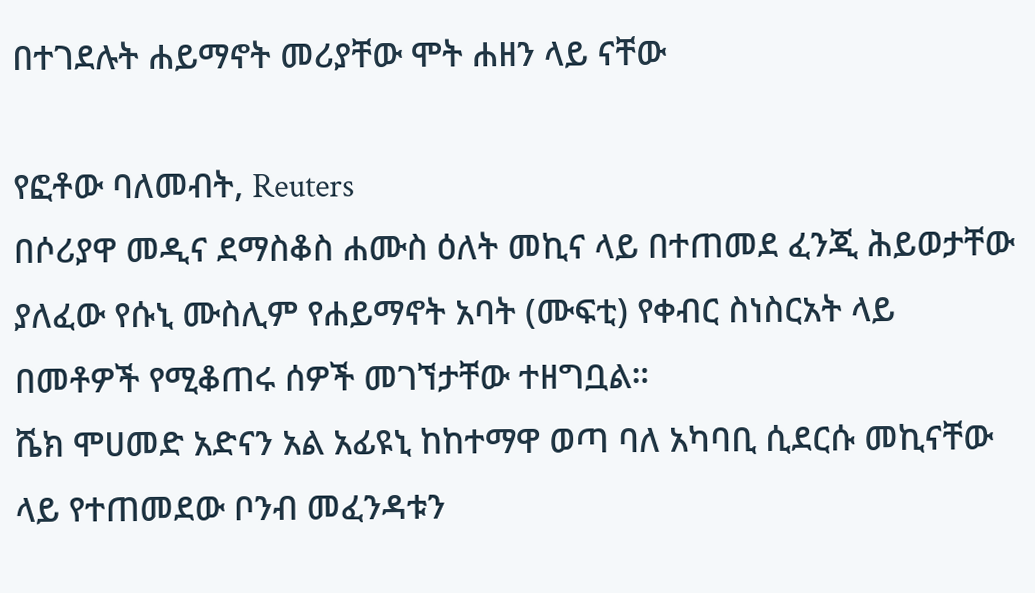በተገደሉት ሐይማኖት መሪያቸው ሞት ሐዘን ላይ ናቸው

የፎቶው ባለመብት, Reuters
በሶሪያዋ መዲና ደማስቆስ ሐሙስ ዕለት መኪና ላይ በተጠመደ ፈንጂ ሕይወታቸው ያለፈው የሱኒ ሙስሊም የሐይማኖት አባት (ሙፍቲ) የቀብር ስነስርአት ላይ በመቶዎች የሚቆጠሩ ሰዎች መገኘታቸው ተዘግቧል።
ሼክ ሞሀመድ አድናን አል አፊዩኒ ከከተማዋ ወጣ ባለ አካባቢ ሲደርሱ መኪናቸው ላይ የተጠመደው ቦንብ መፈንዳቱን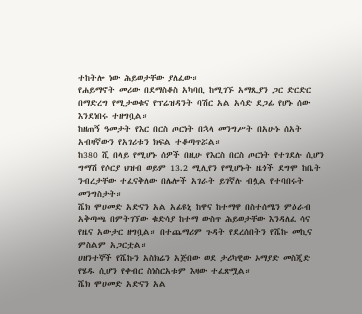ተከትሎ ነው ሕይወታቸው ያለፈው።
የሐይማኖት መሪው በደማስቆስ አካባቢ ከሚገኙ አማጺያን ጋር ድርድር በማድረግ የሚታወቁና የፕሬዝዳንት ባሽር አል አሳድ ደጋፊ የሆኑ ሰው እንደነበሩ ተዘግቧል።
ከዘጠኝ ዓመታት የእር በርስ ጦርነት በኋላ መንግሥት በአሁኑ ሰአት አብዛኛውን የአገሪቱን ክፍል ተቆጣጥሯል።
ከ380 ሺ በላይ የሚሆኑ ሰዎች በዚሁ የእርስ በርስ ጦርነት የተገደሉ ሲሆን ግማሽ የሶርያ ህዝብ ወይም 13.2 ሚሊየን የሚሆኑት ዜጎች ደግሞ ከቤት ንብረታቸው ተፈናቅለው በሌሎች አገራት ይገኛሉ ብሏል የተባበሩት መንግስታት።
ሼክ ሞሀመድ አድናን አል አፊዩኒ ከዋና ከተማዋ በስተሰሜን ምዕራብ አቅጣጫ በምትገኘው ቁድሳያ ከተማ ውስጥ ሕይወታቸው እንዳለፈ ሳና የዜና አውታር ዘግቧል። በተጨማሪም ጉዳት የደረሰበትን የሼኩ መኪና ምስልም አጋርቷል።
ሀዘንተኞች የሼኩን አስክሬን አጅበው ወደ ታሪካዊው ኦማያድ መስጂድ የሄዱ ሲሆን የቀብር ስነስርአቱም እዛው ተፈጽሟል።
ሼክ ሞሀመድ አድናን አል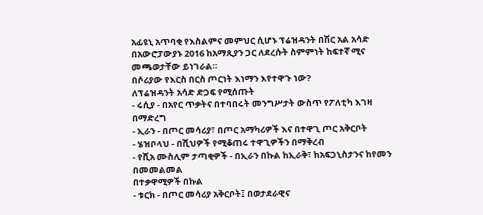አፊዩኒ አጥባቂ የእስልምና መምህር ሲሆኑ ፕሬዝዳንት በሽር አል አሳድ በአውሮፓውያኑ 2016 ከአማጺያን ጋር ለደረሱት ስምምነት ከፍተኛ ሚና መጫወታቸው ይነገራል።
በሶሪያው የእርስ በርስ ጦርነት እነማን እየተዋጉ ነው?
ለፕሬዝዳንት አሳድ ድጋፍ የሚሰጡት
- ሩሲያ - በአየር ጥቃትና በተባበሩት መንግሥታት ውስጥ የፖለቲካ እገዛ በማድረግ
- ኢራን - በጦር መሳሪያ፣ በጦር አማካሪዎች እና በተዋጊ ጦር አቅርቦት
- ሄዝቦላህ - በሺህዎች የሚቆጠሩ ተዋጊዎችን በማቅረብ
- የሺአ ሙስሊም ታጣቂዎች - በኢራን በኩል ከኢራቅ፣ ከአፍጋኒስታንና ከየመን በመመልመል
በተቃዋሚዎች በኩል
- ቱርክ - በጦር መሳሪያ አቅርቦት፤ በወታደራዊና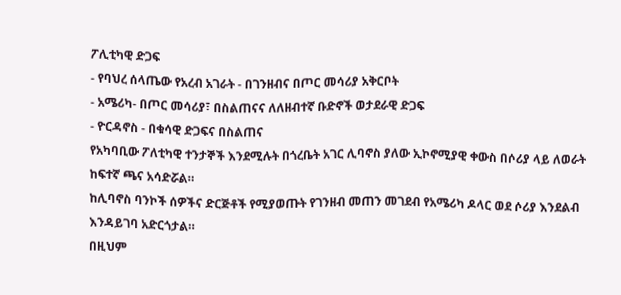ፖሊቲካዊ ድጋፍ
- የባህረ ሰላጤው የአረብ አገራት - በገንዘብና በጦር መሳሪያ አቅርቦት
- አሜሪካ- በጦር መሳሪያ፣ በስልጠናና ለለዘብተኛ ቡድኖች ወታደራዊ ድጋፍ
- ዮርዳኖስ - በቁሳዊ ድጋፍና በስልጠና
የአካባቢው ፖለቲካዊ ተንታኞች እንደሚሉት በጎረቤት አገር ሊባኖስ ያለው ኢኮኖሚያዊ ቀውስ በሶሪያ ላይ ለወራት ከፍተኛ ጫና አሳድሯል።
ከሊባኖስ ባንኮች ሰዎችና ድርጅቶች የሚያወጡት የገንዘብ መጠን መገደብ የአሜሪካ ዶላር ወደ ሶሪያ እንደልብ እንዳይገባ አድርጎታል።
በዚህም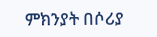ምክንያት በሶሪያ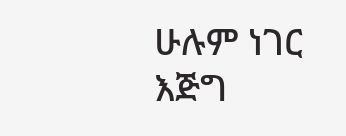ሁሉም ነገር እጅግ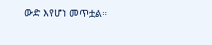ውድ እየሆነ መጥቷል።